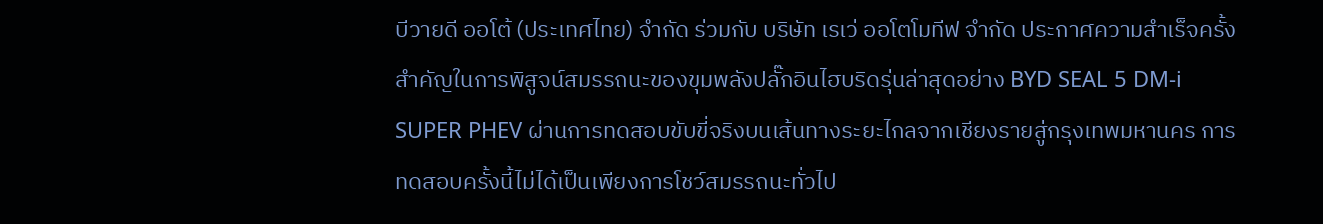บีวายดี ออโต้ (ประเทศไทย) จำกัด ร่วมกับ บริษัท เรเว่ ออโตโมทีฟ จำกัด ประกาศความสำเร็จครั้งสำคัญในการพิสูจน์สมรรถนะของขุมพลังปลั๊กอินไฮบริดรุ่นล่าสุดอย่าง BYD SEAL 5 DM-i SUPER PHEV ผ่านการทดสอบขับขี่จริงบนเส้นทางระยะไกลจากเชียงรายสู่กรุงเทพมหานคร การทดสอบครั้งนี้ไม่ได้เป็นเพียงการโชว์สมรรถนะทั่วไป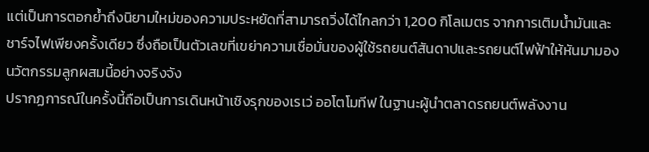แต่เป็นการตอกย้ำถึงนิยามใหม่ของความประหยัดที่สามารถวิ่งได้ไกลกว่า 1,200 กิโลเมตร จากการเติมน้ำมันและชาร์จไฟเพียงครั้งเดียว ซึ่งถือเป็นตัวเลขที่เขย่าความเชื่อมั่นของผู้ใช้รถยนต์สันดาปและรถยนต์ไฟฟ้าให้หันมามองนวัตกรรมลูกผสมนี้อย่างจริงจัง
ปรากฏการณ์ในครั้งนี้ถือเป็นการเดินหน้าเชิงรุกของเรเว่ ออโตโมทีฟ ในฐานะผู้นำตลาดรถยนต์พลังงาน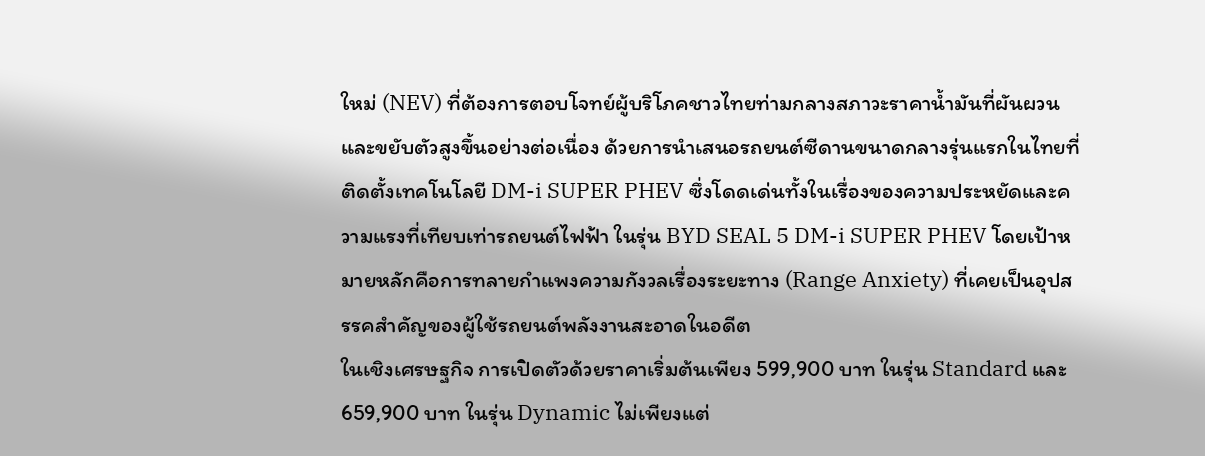ใหม่ (NEV) ที่ต้องการตอบโจทย์ผู้บริโภคชาวไทยท่ามกลางสภาวะราคาน้ำมันที่ผันผวนและขยับตัวสูงขึ้นอย่างต่อเนื่อง ด้วยการนำเสนอรถยนต์ซีดานขนาดกลางรุ่นแรกในไทยที่ติดตั้งเทคโนโลยี DM-i SUPER PHEV ซึ่งโดดเด่นทั้งในเรื่องของความประหยัดและความแรงที่เทียบเท่ารถยนต์ไฟฟ้า ในรุ่น BYD SEAL 5 DM-i SUPER PHEV โดยเป้าหมายหลักคือการทลายกำแพงความกังวลเรื่องระยะทาง (Range Anxiety) ที่เคยเป็นอุปสรรคสำคัญของผู้ใช้รถยนต์พลังงานสะอาดในอดีต
ในเชิงเศรษฐกิจ การเปิดตัวด้วยราคาเริ่มต้นเพียง 599,900 บาท ในรุ่น Standard และ 659,900 บาท ในรุ่น Dynamic ไม่เพียงแต่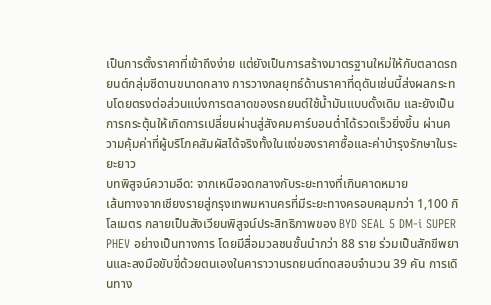เป็นการตั้งราคาที่เข้าถึงง่าย แต่ยังเป็นการสร้างมาตรฐานใหม่ให้กับตลาดรถยนต์กลุ่มซีดานขนาดกลาง การวางกลยุทธ์ด้านราคาที่ดุดันเช่นนี้ส่งผลกระทบโดยตรงต่อส่วนแบ่งการตลาดของรถยนต์ใช้น้ำมันแบบดั้งเดิม และยังเป็นการกระตุ้นให้เกิดการเปลี่ยนผ่านสู่สังคมคาร์บอนต่ำได้รวดเร็วยิ่งขึ้น ผ่านความคุ้มค่าที่ผู้บริโภคสัมผัสได้จริงทั้งในแง่ของราคาซื้อและค่าบำรุงรักษาในระยะยาว
บทพิสูจน์ความอึด: จากเหนือจดกลางกับระยะทางที่เกินคาดหมาย
เส้นทางจากเชียงรายสู่กรุงเทพมหานครที่มีระยะทางครอบคลุมกว่า 1,100 กิโลเมตร กลายเป็นสังเวียนพิสูจน์ประสิทธิภาพของ BYD SEAL 5 DM-i SUPER PHEV อย่างเป็นทางการ โดยมีสื่อมวลชนชั้นนำกว่า 88 ราย ร่วมเป็นสักขีพยานและลงมือขับขี่ด้วยตนเองในคาราวานรถยนต์ทดสอบจำนวน 39 คัน การเดินทาง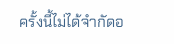ครั้งนี้ไม่ได้จำกัดอ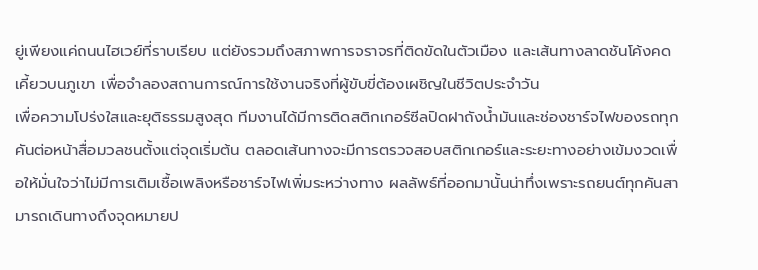ยู่เพียงแค่ถนนไฮเวย์ที่ราบเรียบ แต่ยังรวมถึงสภาพการจราจรที่ติดขัดในตัวเมือง และเส้นทางลาดชันโค้งคดเคี้ยวบนภูเขา เพื่อจำลองสถานการณ์การใช้งานจริงที่ผู้ขับขี่ต้องเผชิญในชีวิตประจำวัน
เพื่อความโปร่งใสและยุติธรรมสูงสุด ทีมงานได้มีการติดสติกเกอร์ซีลปิดฝาถังน้ำมันและช่องชาร์จไฟของรถทุกคันต่อหน้าสื่อมวลชนตั้งแต่จุดเริ่มต้น ตลอดเส้นทางจะมีการตรวจสอบสติกเกอร์และระยะทางอย่างเข้มงวดเพื่อให้มั่นใจว่าไม่มีการเติมเชื้อเพลิงหรือชาร์จไฟเพิ่มระหว่างทาง ผลลัพธ์ที่ออกมานั้นน่าทึ่งเพราะรถยนต์ทุกคันสามารถเดินทางถึงจุดหมายป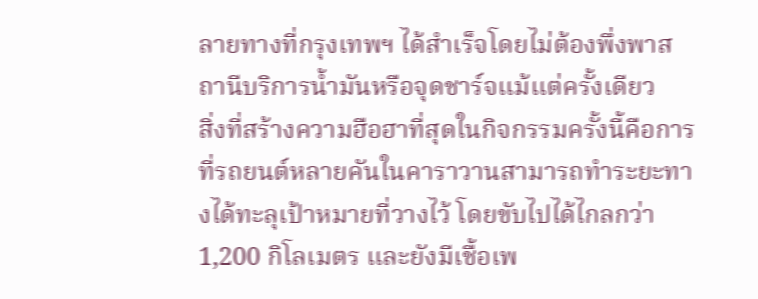ลายทางที่กรุงเทพฯ ได้สำเร็จโดยไม่ต้องพึ่งพาสถานีบริการน้ำมันหรือจุดชาร์จแม้แต่ครั้งเดียว
สิ่งที่สร้างความฮือฮาที่สุดในกิจกรรมครั้งนี้คือการที่รถยนต์หลายคันในคาราวานสามารถทำระยะทางได้ทะลุเป้าหมายที่วางไว้ โดยขับไปได้ไกลกว่า 1,200 กิโลเมตร และยังมีเชื้อเพ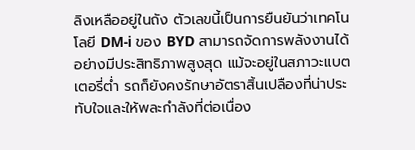ลิงเหลืออยู่ในถัง ตัวเลขนี้เป็นการยืนยันว่าเทคโนโลยี DM-i ของ BYD สามารถจัดการพลังงานได้อย่างมีประสิทธิภาพสูงสุด แม้จะอยู่ในสภาวะแบตเตอรี่ต่ำ รถก็ยังคงรักษาอัตราสิ้นเปลืองที่น่าประทับใจและให้พละกำลังที่ต่อเนื่อง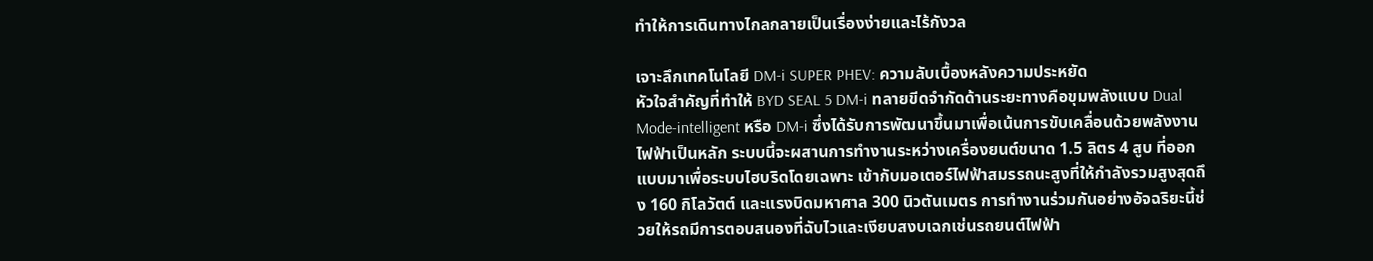ทำให้การเดินทางไกลกลายเป็นเรื่องง่ายและไร้กังวล

เจาะลึกเทคโนโลยี DM-i SUPER PHEV: ความลับเบื้องหลังความประหยัด
หัวใจสำคัญที่ทำให้ BYD SEAL 5 DM-i ทลายขีดจำกัดด้านระยะทางคือขุมพลังแบบ Dual Mode-intelligent หรือ DM-i ซึ่งได้รับการพัฒนาขึ้นมาเพื่อเน้นการขับเคลื่อนด้วยพลังงานไฟฟ้าเป็นหลัก ระบบนี้จะผสานการทำงานระหว่างเครื่องยนต์ขนาด 1.5 ลิตร 4 สูบ ที่ออกแบบมาเพื่อระบบไฮบริดโดยเฉพาะ เข้ากับมอเตอร์ไฟฟ้าสมรรถนะสูงที่ให้กำลังรวมสูงสุดถึง 160 กิโลวัตต์ และแรงบิดมหาศาล 300 นิวตันเมตร การทำงานร่วมกันอย่างอัจฉริยะนี้ช่วยให้รถมีการตอบสนองที่ฉับไวและเงียบสงบเฉกเช่นรถยนต์ไฟฟ้า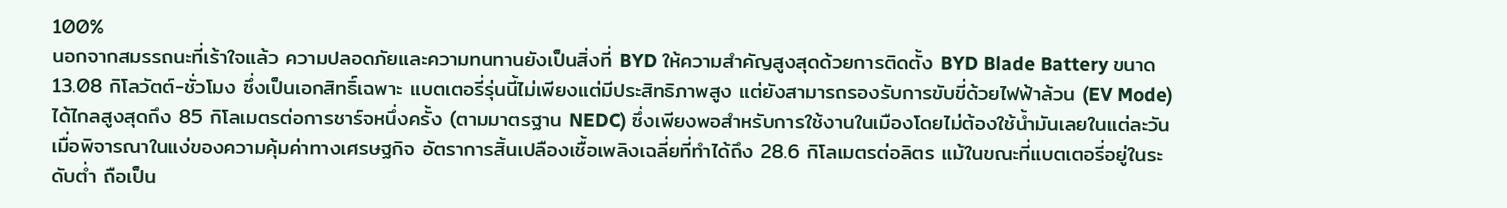100%
นอกจากสมรรถนะที่เร้าใจแล้ว ความปลอดภัยและความทนทานยังเป็นสิ่งที่ BYD ให้ความสำคัญสูงสุดด้วยการติดตั้ง BYD Blade Battery ขนาด 13.08 กิโลวัตต์-ชั่วโมง ซึ่งเป็นเอกสิทธิ์เฉพาะ แบตเตอรี่รุ่นนี้ไม่เพียงแต่มีประสิทธิภาพสูง แต่ยังสามารถรองรับการขับขี่ด้วยไฟฟ้าล้วน (EV Mode) ได้ไกลสูงสุดถึง 85 กิโลเมตรต่อการชาร์จหนึ่งครั้ง (ตามมาตรฐาน NEDC) ซึ่งเพียงพอสำหรับการใช้งานในเมืองโดยไม่ต้องใช้น้ำมันเลยในแต่ละวัน
เมื่อพิจารณาในแง่ของความคุ้มค่าทางเศรษฐกิจ อัตราการสิ้นเปลืองเชื้อเพลิงเฉลี่ยที่ทำได้ถึง 28.6 กิโลเมตรต่อลิตร แม้ในขณะที่แบตเตอรี่อยู่ในระดับต่ำ ถือเป็น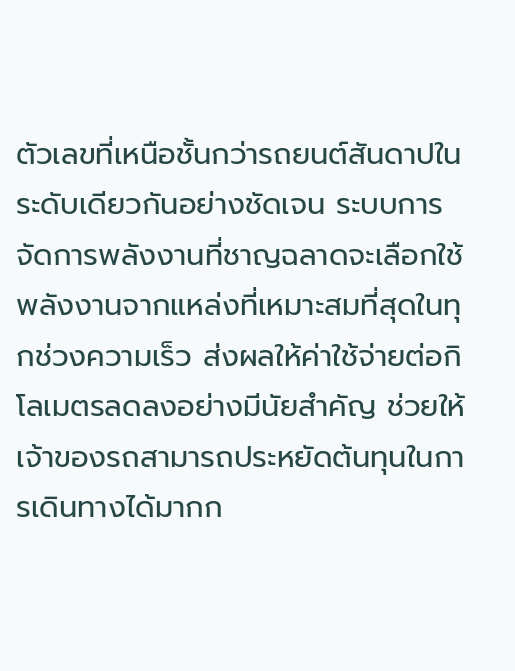ตัวเลขที่เหนือชั้นกว่ารถยนต์สันดาปในระดับเดียวกันอย่างชัดเจน ระบบการจัดการพลังงานที่ชาญฉลาดจะเลือกใช้พลังงานจากแหล่งที่เหมาะสมที่สุดในทุกช่วงความเร็ว ส่งผลให้ค่าใช้จ่ายต่อกิโลเมตรลดลงอย่างมีนัยสำคัญ ช่วยให้เจ้าของรถสามารถประหยัดต้นทุนในการเดินทางได้มากก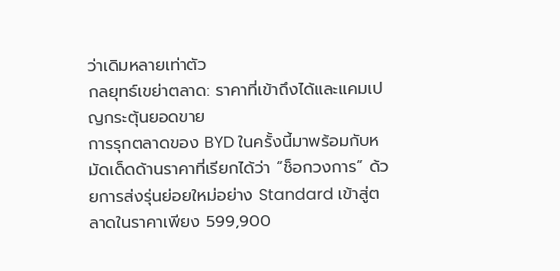ว่าเดิมหลายเท่าตัว
กลยุทธ์เขย่าตลาด: ราคาที่เข้าถึงได้และแคมเปญกระตุ้นยอดขาย
การรุกตลาดของ BYD ในครั้งนี้มาพร้อมกับหมัดเด็ดด้านราคาที่เรียกได้ว่า “ช็อกวงการ” ด้วยการส่งรุ่นย่อยใหม่อย่าง Standard เข้าสู่ตลาดในราคาเพียง 599,900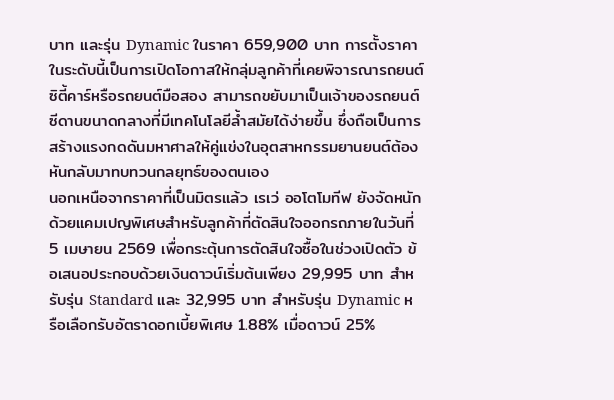บาท และรุ่น Dynamic ในราคา 659,900 บาท การตั้งราคาในระดับนี้เป็นการเปิดโอกาสให้กลุ่มลูกค้าที่เคยพิจารณารถยนต์ซิตี้คาร์หรือรถยนต์มือสอง สามารถขยับมาเป็นเจ้าของรถยนต์ซีดานขนาดกลางที่มีเทคโนโลยีล้ำสมัยได้ง่ายขึ้น ซึ่งถือเป็นการสร้างแรงกดดันมหาศาลให้คู่แข่งในอุตสาหกรรมยานยนต์ต้องหันกลับมาทบทวนกลยุทธ์ของตนเอง
นอกเหนือจากราคาที่เป็นมิตรแล้ว เรเว่ ออโตโมทีฟ ยังจัดหนักด้วยแคมเปญพิเศษสำหรับลูกค้าที่ตัดสินใจออกรถภายในวันที่ 5 เมษายน 2569 เพื่อกระตุ้นการตัดสินใจซื้อในช่วงเปิดตัว ข้อเสนอประกอบด้วยเงินดาวน์เริ่มต้นเพียง 29,995 บาท สำหรับรุ่น Standard และ 32,995 บาท สำหรับรุ่น Dynamic หรือเลือกรับอัตราดอกเบี้ยพิเศษ 1.88% เมื่อดาวน์ 25%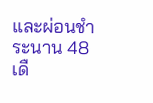และผ่อนชำระนาน 48 เดื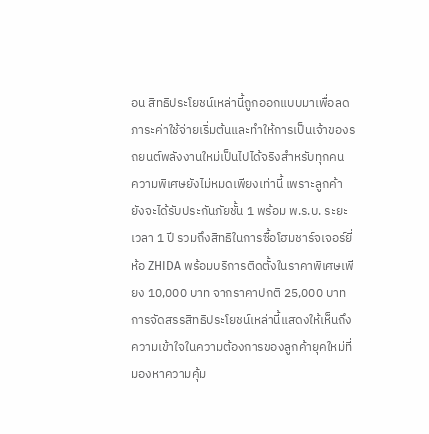อน สิทธิประโยชน์เหล่านี้ถูกออกแบบมาเพื่อลดภาระค่าใช้จ่ายเริ่มต้นและทำให้การเป็นเจ้าของรถยนต์พลังงานใหม่เป็นไปได้จริงสำหรับทุกคน
ความพิเศษยังไม่หมดเพียงเท่านี้ เพราะลูกค้ายังจะได้รับประกันภัยชั้น 1 พร้อม พ.ร.บ. ระยะเวลา 1 ปี รวมถึงสิทธิในการซื้อโฮมชาร์จเจอร์ยี่ห้อ ZHIDA พร้อมบริการติดตั้งในราคาพิเศษเพียง 10,000 บาท จากราคาปกติ 25,000 บาท การจัดสรรสิทธิประโยชน์เหล่านี้แสดงให้เห็นถึงความเข้าใจในความต้องการของลูกค้ายุคใหม่ที่มองหาความคุ้ม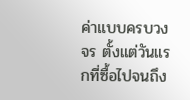ค่าแบบครบวงจร ตั้งแต่วันแรกที่ซื้อไปจนถึง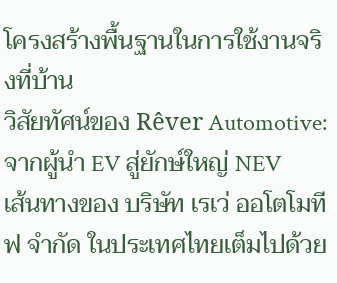โครงสร้างพื้นฐานในการใช้งานจริงที่บ้าน
วิสัยทัศน์ของ Rêver Automotive: จากผู้นำ EV สู่ยักษ์ใหญ่ NEV
เส้นทางของ บริษัท เรเว่ ออโตโมทีฟ จำกัด ในประเทศไทยเต็มไปด้วย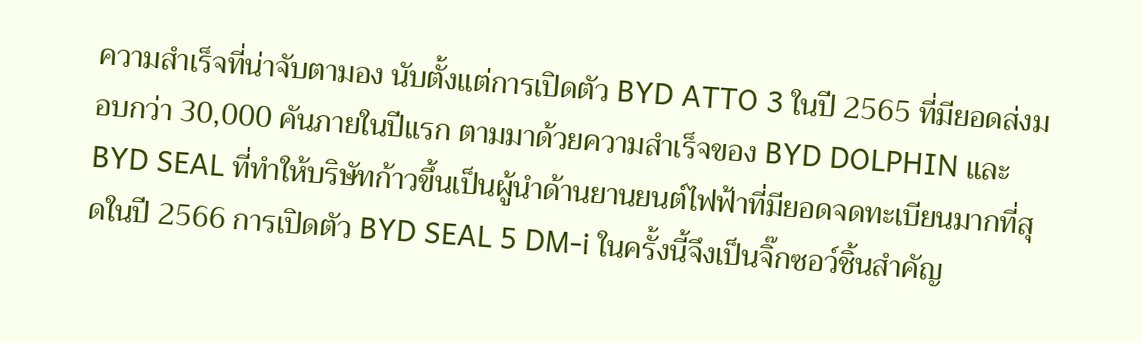ความสำเร็จที่น่าจับตามอง นับตั้งแต่การเปิดตัว BYD ATTO 3 ในปี 2565 ที่มียอดส่งมอบกว่า 30,000 คันภายในปีแรก ตามมาด้วยความสำเร็จของ BYD DOLPHIN และ BYD SEAL ที่ทำให้บริษัทก้าวขึ้นเป็นผู้นำด้านยานยนต์ไฟฟ้าที่มียอดจดทะเบียนมากที่สุดในปี 2566 การเปิดตัว BYD SEAL 5 DM-i ในครั้งนี้จึงเป็นจิ๊กซอว์ชิ้นสำคัญ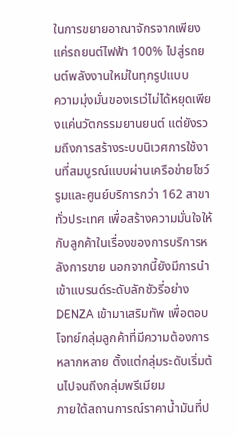ในการขยายอาณาจักรจากเพียงแค่รถยนต์ไฟฟ้า 100% ไปสู่รถยนต์พลังงานใหม่ในทุกรูปแบบ
ความมุ่งมั่นของเรเว่ไม่ได้หยุดเพียงแค่นวัตกรรมยานยนต์ แต่ยังรวมถึงการสร้างระบบนิเวศการใช้งานที่สมบูรณ์แบบผ่านเครือข่ายโชว์รูมและศูนย์บริการกว่า 162 สาขาทั่วประเทศ เพื่อสร้างความมั่นใจให้กับลูกค้าในเรื่องของการบริการหลังการขาย นอกจากนี้ยังมีการนำเข้าแบรนด์ระดับลักชัวรี่อย่าง DENZA เข้ามาเสริมทัพ เพื่อตอบโจทย์กลุ่มลูกค้าที่มีความต้องการหลากหลาย ตั้งแต่กลุ่มระดับเริ่มต้นไปจนถึงกลุ่มพรีเมียม
ภายใต้สถานการณ์ราคาน้ำมันที่ป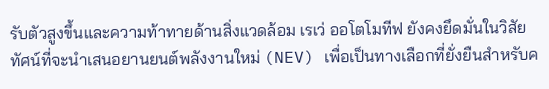รับตัวสูงขึ้นและความท้าทายด้านสิ่งแวดล้อม เรเว่ ออโตโมทีฟ ยังคงยึดมั่นในวิสัยทัศน์ที่จะนำเสนอยานยนต์พลังงานใหม่ (NEV) เพื่อเป็นทางเลือกที่ยั่งยืนสำหรับค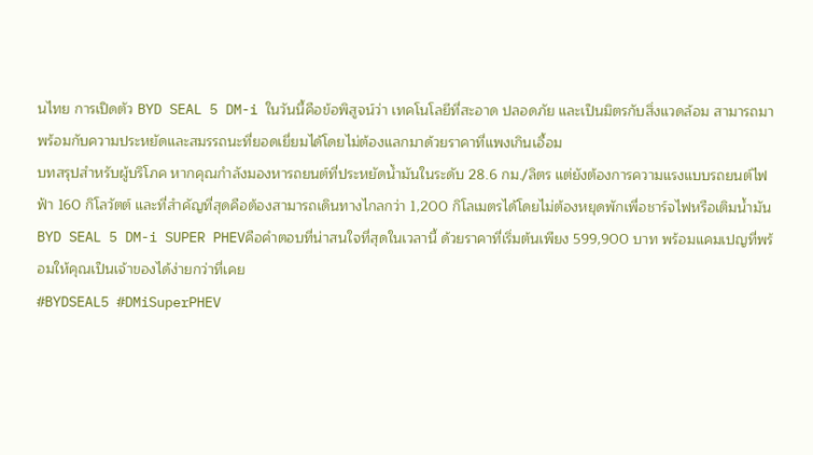นไทย การเปิดตัว BYD SEAL 5 DM-i ในวันนี้คือข้อพิสูจน์ว่า เทคโนโลยีที่สะอาด ปลอดภัย และเป็นมิตรกับสิ่งแวดล้อม สามารถมาพร้อมกับความประหยัดและสมรรถนะที่ยอดเยี่ยมได้โดยไม่ต้องแลกมาด้วยราคาที่แพงเกินเอื้อม
บทสรุปสำหรับผู้บริโภค หากคุณกำลังมองหารถยนต์ที่ประหยัดน้ำมันในระดับ 28.6 กม./ลิตร แต่ยังต้องการความแรงแบบรถยนต์ไฟฟ้า 160 กิโลวัตต์ และที่สำคัญที่สุดคือต้องสามารถเดินทางไกลกว่า 1,200 กิโลเมตรได้โดยไม่ต้องหยุดพักเพื่อชาร์จไฟหรือเติมน้ำมัน BYD SEAL 5 DM-i SUPER PHEVคือคำตอบที่น่าสนใจที่สุดในเวลานี้ ด้วยราคาที่เริ่มต้นเพียง 599,900 บาท พร้อมแคมเปญที่พร้อมให้คุณเป็นเจ้าของได้ง่ายกว่าที่เคย
#BYDSEAL5 #DMiSuperPHEV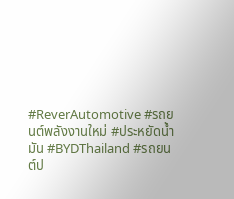#ReverAutomotive #รถยนต์พลังงานใหม่ #ประหยัดน้ำมัน #BYDThailand #รถยนต์ป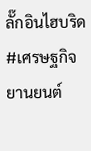ลั๊กอินไฮบริด #เศรษฐกิจยานยนต์